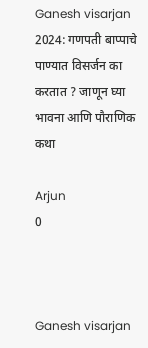Ganesh visarjan 2024: गणपती बाप्पाचे पाण्यात विसर्जन का करतात ? जाणून घ्या भावना आणि पौराणिक कथा

Arjun
0



Ganesh visarjan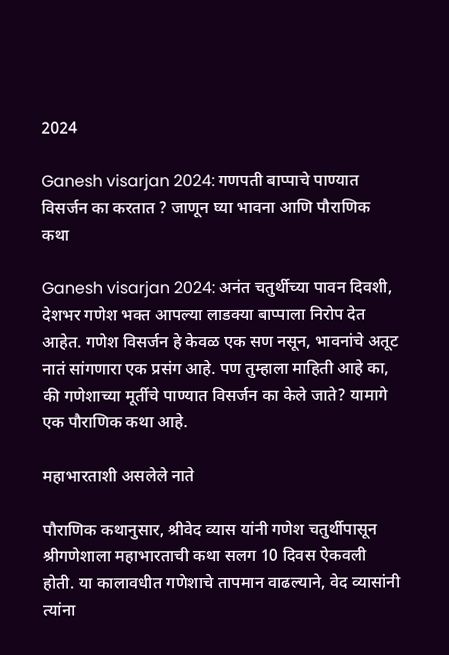2024

Ganesh visarjan 2024: गणपती बाप्पाचे पाण्यात विसर्जन का करतात ? जाणून घ्या भावना आणि पौराणिक कथा

Ganesh visarjan 2024: अनंत चतुर्थीच्या पावन दिवशी, देशभर गणेश भक्त आपल्या लाडक्या बाप्पाला निरोप देत आहेत. गणेश विसर्जन हे केवळ एक सण नसून, भावनांचे अतूट नातं सांगणारा एक प्रसंग आहे. पण तुम्हाला माहिती आहे का, की गणेशाच्या मूर्तीचे पाण्यात विसर्जन का केले जाते? यामागे एक पौराणिक कथा आहे.

महाभारताशी असलेले नाते

पौराणिक कथानुसार, श्रीवेद व्यास यांनी गणेश चतुर्थीपासून श्रीगणेशाला महाभारताची कथा सलग 10 दिवस ऐकवली होती. या कालावधीत गणेशाचे तापमान वाढल्याने, वेद व्यासांनी त्यांना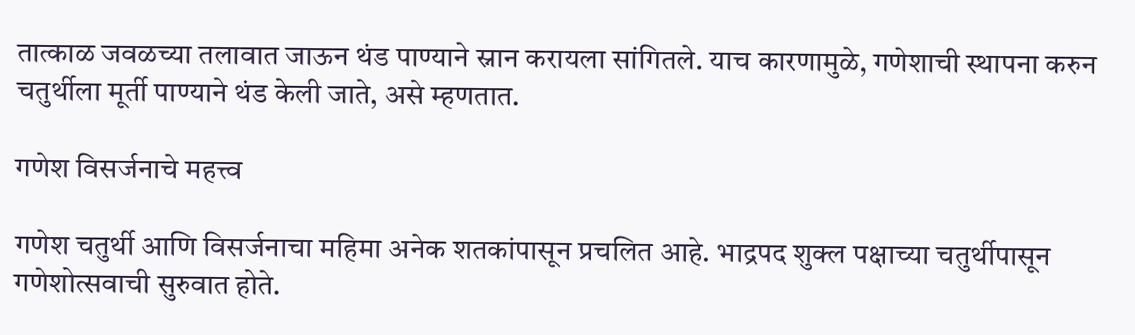तात्काळ जवळच्या तलावात जाऊन थंड पाण्याने स्नान करायला सांगितले. याच कारणामुळे, गणेशाची स्थापना करुन चतुर्थीला मूर्ती पाण्याने थंड केली जाते, असे म्हणतात.

गणेश विसर्जनाचे महत्त्व

गणेश चतुर्थी आणि विसर्जनाचा महिमा अनेक शतकांपासून प्रचलित आहे. भाद्रपद शुक्ल पक्षाच्या चतुर्थीपासून गणेशोत्सवाची सुरुवात होते.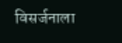विसर्जनाला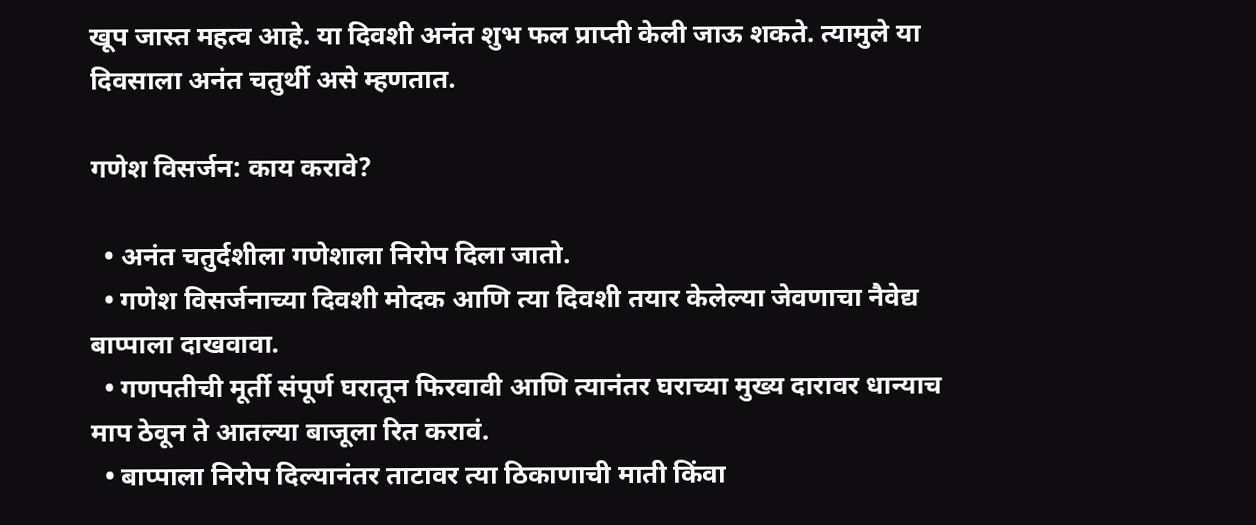खूप जास्त महत्व आहे. या दिवशी अनंत शुभ फल प्राप्ती केली जाऊ शकते. त्यामुले या दिवसाला अनंत चतुर्थी असे म्हणतात.

गणेश विसर्जन: काय करावे?

  • अनंत चतुर्दशीला गणेशाला निरोप दिला जातो.
  • गणेश विसर्जनाच्या दिवशी मोदक आणि त्या दिवशी तयार केलेल्या जेवणाचा नैवेद्य बाप्पाला दाखवावा.
  • गणपतीची मूर्ती संपूर्ण घरातून फिरवावी आणि त्यानंतर घराच्या मुख्य दारावर धान्याच माप ठेवून ते आतल्या बाजूला रित करावं.
  • बाप्पाला निरोप दिल्यानंतर ताटावर त्या ठिकाणाची माती किंवा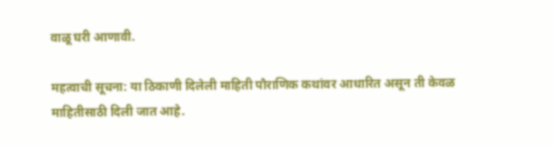वाळू घरी आणावी.

महत्वाची सूचना: या ठिकाणी दिलेली माहिती पौराणिक कथांवर आधारित असून ती केवळ माहितीसाठी दिली जात आहे.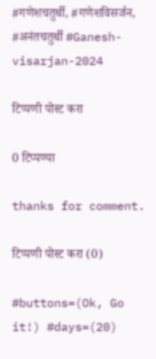#गणेशचतुर्थी, #गणेशविसर्जन, #अनंतचतुर्थी #Ganesh-visarjan-2024

टिप्पणी पोस्ट करा

0 टिप्पण्या

thanks for comment.

टिप्पणी पोस्ट करा (0)

#buttons=(Ok, Go it!) #days=(20)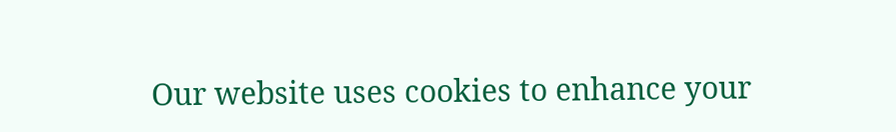Our website uses cookies to enhance your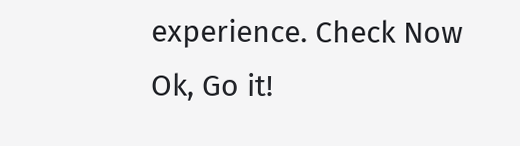experience. Check Now
Ok, Go it!